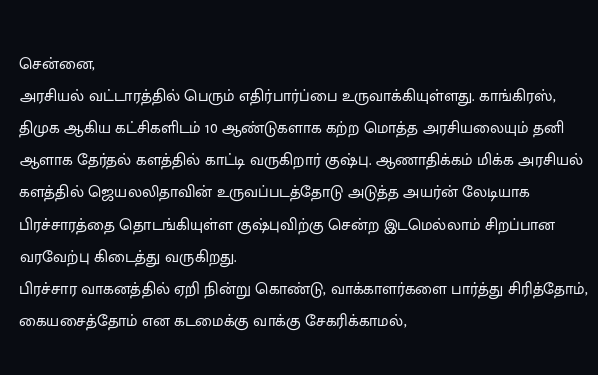சென்னை,
அரசியல் வட்டாரத்தில் பெரும் எதிர்பார்ப்பை உருவாக்கியுள்ளது. காங்கிரஸ், திமுக ஆகிய கட்சிகளிடம் 10 ஆண்டுகளாக கற்ற மொத்த அரசியலையும் தனி ஆளாக தேர்தல் களத்தில் காட்டி வருகிறார் குஷ்பு. ஆணாதிக்கம் மிக்க அரசியல் களத்தில் ஜெயலலிதாவின் உருவப்படத்தோடு அடுத்த அயர்ன் லேடியாக பிரச்சாரத்தை தொடங்கியுள்ள குஷ்புவிற்கு சென்ற இடமெல்லாம் சிறப்பான வரவேற்பு கிடைத்து வருகிறது.
பிரச்சார வாகனத்தில் ஏறி நின்று கொண்டு, வாக்காளர்களை பார்த்து சிரித்தோம், கையசைத்தோம் என கடமைக்கு வாக்கு சேகரிக்காமல்,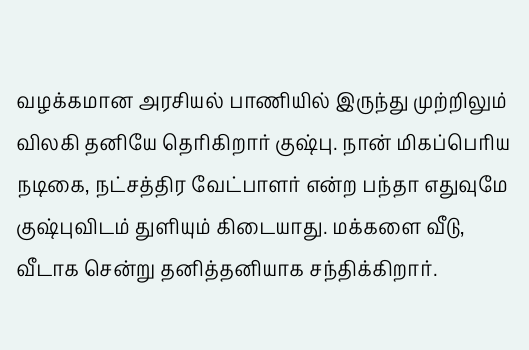வழக்கமான அரசியல் பாணியில் இருந்து முற்றிலும் விலகி தனியே தெரிகிறார் குஷ்பு. நான் மிகப்பெரிய நடிகை, நட்சத்திர வேட்பாளர் என்ற பந்தா எதுவுமே குஷ்புவிடம் துளியும் கிடையாது. மக்களை வீடு, வீடாக சென்று தனித்தனியாக சந்திக்கிறார்.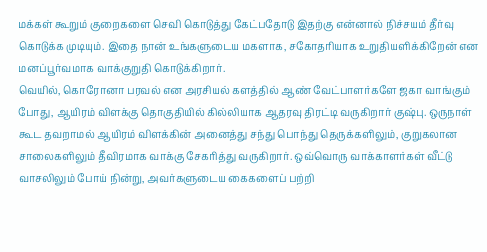மக்கள் கூறும் குறைகளை செவி கொடுத்து கேட்பதோடு இதற்கு என்னால் நிச்சயம் தீர்வு கொடுக்க முடியும். இதை நான் உங்களுடைய மகளாக, சகோதரியாக உறுதியளிக்கிறேன் என மனப்பூர்வமாக வாக்குறுதி கொடுக்கிறார்.
வெயில், கொரோனா பரவல் என அரசியல் களத்தில் ஆண் வேட்பாளர்களே ஜகா வாங்கும் போது, ஆயிரம் விளக்கு தொகுதியில் கில்லியாக ஆதரவு திரட்டி வருகிறார் குஷ்பு. ஒருநாள் கூட தவறாமல் ஆயிரம் விளக்கின் அனைத்து சந்து பொந்து தெருக்களிலும், குறுகலான சாலைகளிலும் தீவிரமாக வாக்கு சேகரித்து வருகிறார். ஒவ்வொரு வாக்காளர்கள் வீட்டு வாசலிலும் போய் நின்று, அவர்களுடைய கைகளைப் பற்றி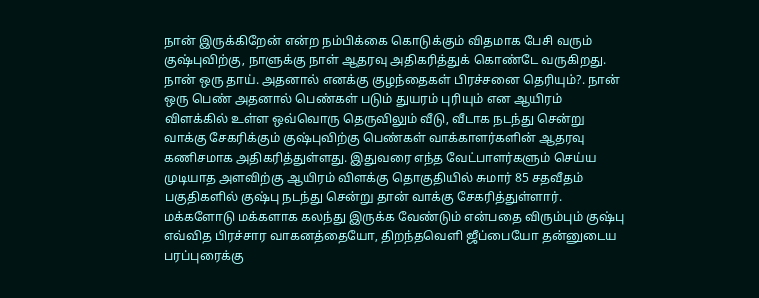நான் இருக்கிறேன் என்ற நம்பிக்கை கொடுக்கும் விதமாக பேசி வரும் குஷ்புவிற்கு, நாளுக்கு நாள் ஆதரவு அதிகரித்துக் கொண்டே வருகிறது.
நான் ஒரு தாய். அதனால் எனக்கு குழந்தைகள் பிரச்சனை தெரியும்?. நான் ஒரு பெண் அதனால் பெண்கள் படும் துயரம் புரியும் என ஆயிரம் விளக்கில் உள்ள ஒவ்வொரு தெருவிலும் வீடு, வீடாக நடந்து சென்று வாக்கு சேகரிக்கும் குஷ்புவிற்கு பெண்கள் வாக்காளர்களின் ஆதரவு கணிசமாக அதிகரித்துள்ளது. இதுவரை எந்த வேட்பாளர்களும் செய்ய முடியாத அளவிற்கு ஆயிரம் விளக்கு தொகுதியில் சுமார் 85 சதவீதம் பகுதிகளில் குஷ்பு நடந்து சென்று தான் வாக்கு சேகரித்துள்ளார். மக்களோடு மக்களாக கலந்து இருக்க வேண்டும் என்பதை விரும்பும் குஷ்பு எவ்வித பிரச்சார வாகனத்தையோ, திறந்தவெளி ஜீப்பையோ தன்னுடைய பரப்புரைக்கு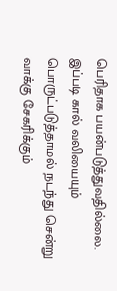பெரிதாக பயன்படுத்துவதில்லை.
இப்படி கால் வலியையும் பொருட்படுத்தாமல் நடந்து சென்று வாக்கு சேகரிக்கும்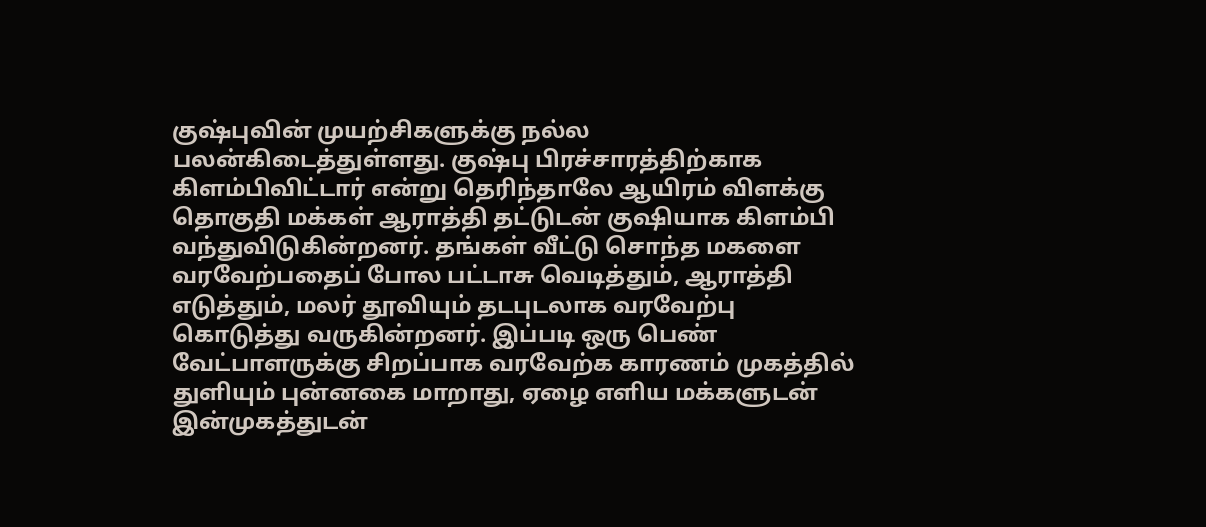குஷ்புவின் முயற்சிகளுக்கு நல்ல பலன்கிடைத்துள்ளது. குஷ்பு பிரச்சாரத்திற்காக கிளம்பிவிட்டார் என்று தெரிந்தாலே ஆயிரம் விளக்கு தொகுதி மக்கள் ஆராத்தி தட்டுடன் குஷியாக கிளம்பி வந்துவிடுகின்றனர். தங்கள் வீட்டு சொந்த மகளை வரவேற்பதைப் போல பட்டாசு வெடித்தும், ஆராத்தி எடுத்தும், மலர் தூவியும் தடபுடலாக வரவேற்பு கொடுத்து வருகின்றனர். இப்படி ஒரு பெண் வேட்பாளருக்கு சிறப்பாக வரவேற்க காரணம் முகத்தில் துளியும் புன்னகை மாறாது, ஏழை எளிய மக்களுடன் இன்முகத்துடன்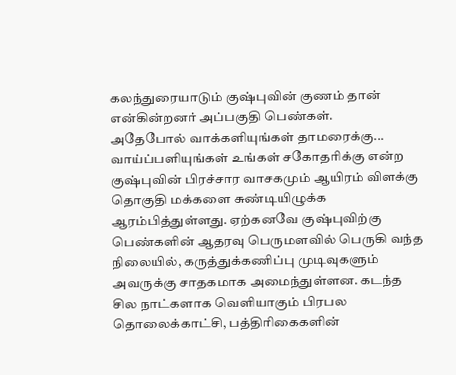கலந்துரையாடும் குஷ்புவின் குணம் தான் என்கின்றனர் அப்பகுதி பெண்கள்.
அதேபோல் வாக்களியுங்கள் தாமரைக்கு... வாய்ப்பளியுங்கள் உங்கள் சகோதரிக்கு என்ற குஷ்புவின் பிரச்சார வாசகமும் ஆயிரம் விளக்கு தொகுதி மக்களை சுண்டியிழுக்க ஆரம்பித்துள்ளது. ஏற்கனவே குஷ்புவிற்கு பெண்களின் ஆதரவு பெருமளவில் பெருகி வந்த நிலையில், கருத்துக்கணிப்பு முடிவுகளும் அவருக்கு சாதகமாக அமைந்துள்ளன. கடந்த சில நாட்களாக வெளியாகும் பிரபல தொலைக்காட்சி, பத்திரிகைகளின்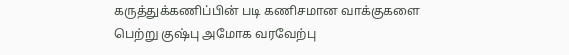கருத்துக்கணிப்பின் படி கணிசமான வாக்குகளை பெற்று குஷ்பு அமோக வரவேற்பு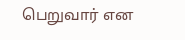பெறுவார் என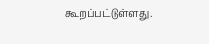கூறப்பட்டுள்ளது.